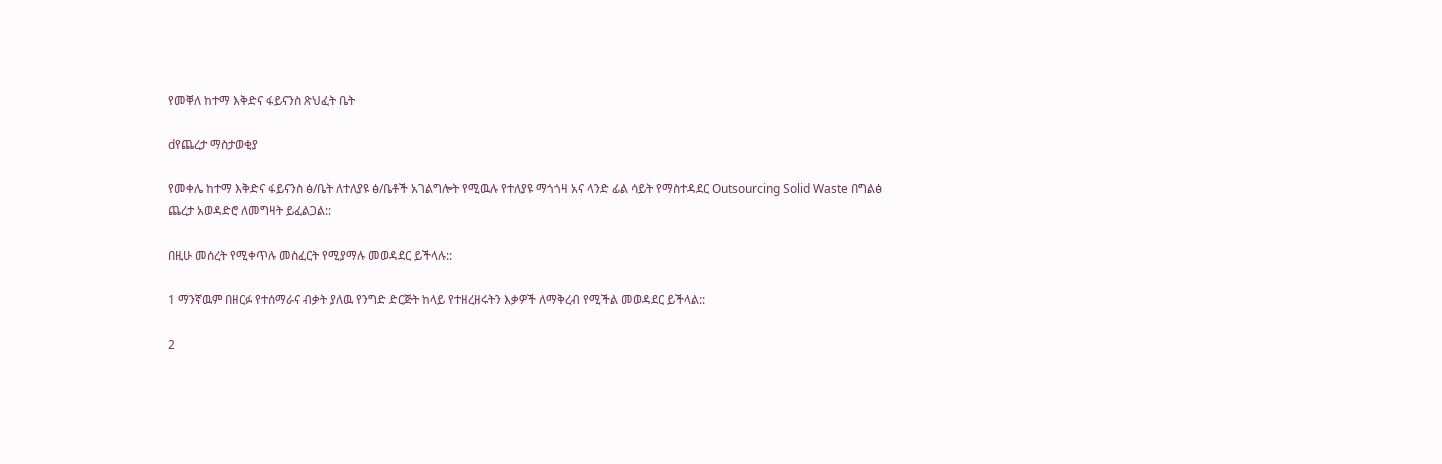የመቐለ ከተማ እቅድና ፋይናንስ ጽህፈት ቤት

dየጨረታ ማስታወቂያ

የመቀሌ ከተማ እቅድና ፋይናንስ ፅ/ቤት ለተለያዩ ፅ/ቤቶች አገልግሎት የሚዉሉ የተለያዩ ማጎጎዛ አና ላንድ ፊል ሳይት የማስተዳደር Outsourcing Solid Waste በግልፅ ጨረታ አወዳድሮ ለመግዛት ይፈልጋል::

በዚሁ መሰረት የሚቀጥሉ መስፈርት የሚያማሉ መወዳደር ይችላሉ::

1 ማንኛዉም በዘርፉ የተሰማራና ብቃት ያለዉ የንግድ ድርጅት ከላይ የተዘረዘሩትን እቃዎች ለማቅረብ የሚችል መወዳደር ይችላል::

2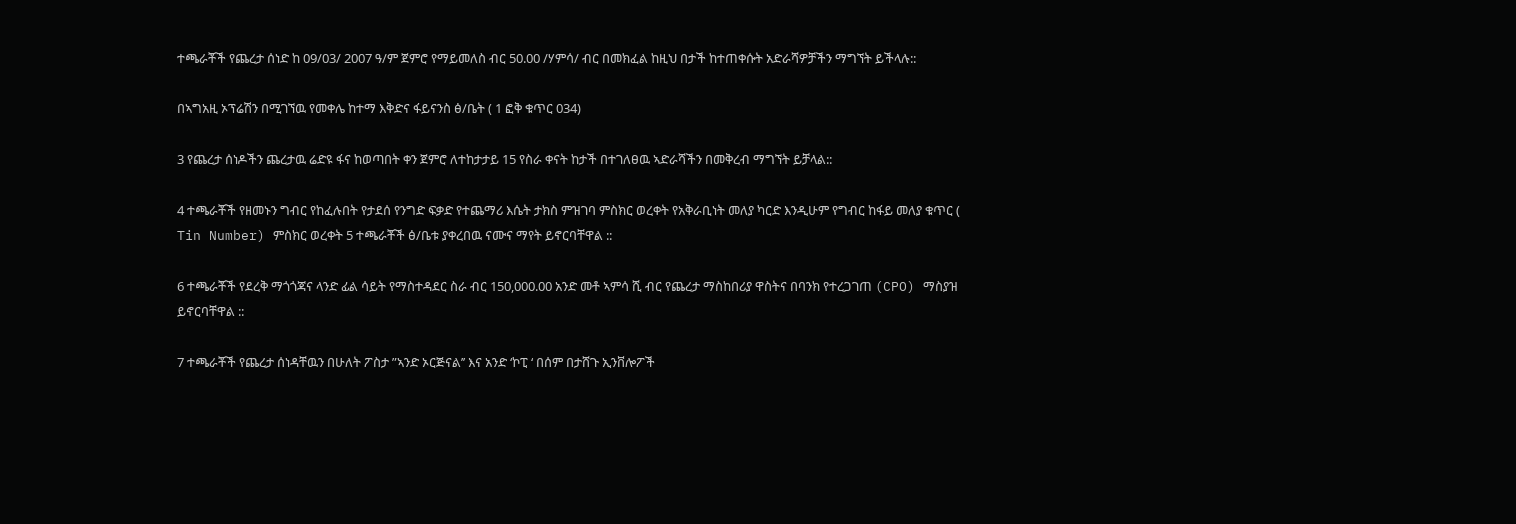ተጫራቾች የጨረታ ሰነድ ከ 09/03/ 2007 ዓ/ም ጀምሮ የማይመለስ ብር 50.00 /ሃምሳ/ ብር በመክፈል ከዚህ በታች ከተጠቀሱት አድራሻዎቻችን ማግኘት ይችላሉ::

በኣግአዚ ኦፕሬሽን በሚገኘዉ የመቀሌ ከተማ እቅድና ፋይናንስ ፅ/ቤት ( 1 ፎቅ ቁጥር 034)

3 የጨረታ ሰነዶችን ጨረታዉ ሬድዩ ፋና ከወጣበት ቀን ጀምሮ ለተከታታይ 15 የስራ ቀናት ከታች በተገለፀዉ ኣድራሻችን በመቅረብ ማግኘት ይቻላል::

4 ተጫራቾች የዘመኑን ግብር የከፈሉበት የታደሰ የንግድ ፍቃድ የተጨማሪ እሴት ታክስ ምዝገባ ምስክር ወረቀት የአቅራቢነት መለያ ካርድ እንዲሁም የግብር ከፋይ መለያ ቁጥር ( Tin Number) ምስክር ወረቀት 5 ተጫራቾች ፅ/ቤቱ ያቀረበዉ ናሙና ማየት ይኖርባቸዋል ::

6 ተጫራቾች የደረቅ ማጎጎጃና ላንድ ፊል ሳይት የማስተዳደር ስራ ብር 150,000.00 አንድ መቶ ኣምሳ ሺ ብር የጨረታ ማስከበሪያ ዋስትና በባንክ የተረጋገጠ (CPO) ማስያዝ ይኖርባቸዋል ::

7 ተጫራቾች የጨረታ ሰነዳቸዉን በሁለት ፖስታ ”ኣንድ ኦርጅናል’’ እና አንድ ‘ኮፒ ‘ በሰም በታሸጉ ኢንቨሎፖች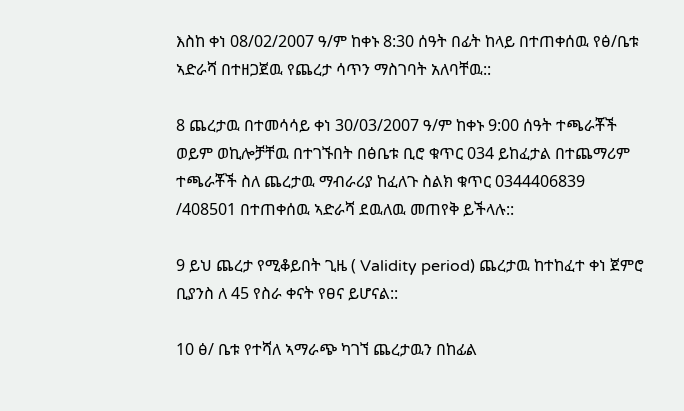እስከ ቀነ 08/02/2007 ዓ/ም ከቀኑ 8:30 ሰዓት በፊት ከላይ በተጠቀሰዉ የፅ/ቤቱ ኣድራሻ በተዘጋጀዉ የጨረታ ሳጥን ማስገባት አለባቸዉ::

8 ጨረታዉ በተመሳሳይ ቀነ 30/03/2007 ዓ/ም ከቀኑ 9:00 ሰዓት ተጫራቾች ወይም ወኪሎቻቸዉ በተገኙበት በፅቤቱ ቢሮ ቁጥር 034 ይከፈታል በተጨማሪም ተጫራቾች ስለ ጨረታዉ ማብራሪያ ከፈለጉ ስልክ ቁጥር 0344406839 /408501 በተጠቀሰዉ ኣድራሻ ደዉለዉ መጠየቅ ይችላሉ::

9 ይህ ጨረታ የሚቆይበት ጊዜ ( Validity period) ጨረታዉ ከተከፈተ ቀነ ጀምሮ ቢያንስ ለ 45 የስራ ቀናት የፀና ይሆናል::

10 ፅ/ ቤቱ የተሻለ ኣማራጭ ካገኘ ጨረታዉን በከፊል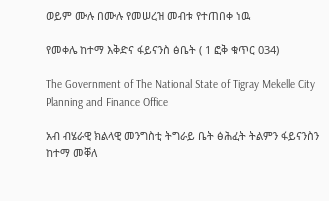ወይም ሙሉ በሙሉ የመሠረዝ መብቱ የተጠበቀ ነዉ

የመቀሌ ከተማ እቅድና ፋይናንስ ፅቤት ( 1 ፎቅ ቁጥር 034)

The Government of The National State of Tigray Mekelle City Planning and Finance Office

አብ ብሄራዊ ክልላዊ መንግስቲ ትግራይ ቤት ፅሕፈት ትልምን ፋይናንስን ከተማ መቐለ